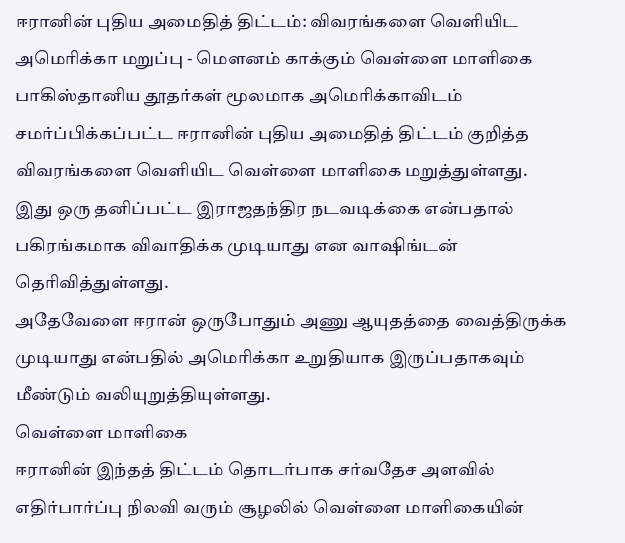ஈரானின் புதிய அமைதித் திட்டம்: விவரங்களை வெளியிட அமெரிக்கா மறுப்பு - மௌனம் காக்கும் வெள்ளை மாளிகை
பாகிஸ்தானிய தூதர்கள் மூலமாக அமெரிக்காவிடம் சமர்ப்பிக்கப்பட்ட ஈரானின் புதிய அமைதித் திட்டம் குறித்த விவரங்களை வெளியிட வெள்ளை மாளிகை மறுத்துள்ளது.
இது ஒரு தனிப்பட்ட இராஜதந்திர நடவடிக்கை என்பதால் பகிரங்கமாக விவாதிக்க முடியாது என வாஷிங்டன் தெரிவித்துள்ளது.
அதேவேளை ஈரான் ஒருபோதும் அணு ஆயுதத்தை வைத்திருக்க முடியாது என்பதில் அமெரிக்கா உறுதியாக இருப்பதாகவும் மீண்டும் வலியுறுத்தியுள்ளது.
வெள்ளை மாளிகை
ஈரானின் இந்தத் திட்டம் தொடர்பாக சர்வதேச அளவில் எதிர்பார்ப்பு நிலவி வரும் சூழலில் வெள்ளை மாளிகையின்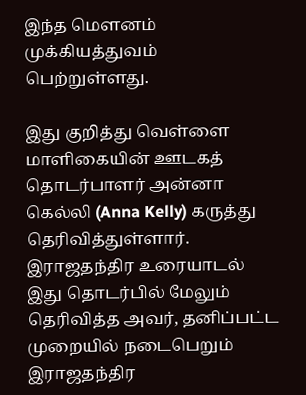இந்த மௌனம் முக்கியத்துவம் பெற்றுள்ளது.

இது குறித்து வெள்ளை மாளிகையின் ஊடகத் தொடர்பாளர் அன்னா கெல்லி (Anna Kelly) கருத்து தெரிவித்துள்ளார்.
இராஜதந்திர உரையாடல்
இது தொடர்பில் மேலும் தெரிவித்த அவர், தனிப்பட்ட முறையில் நடைபெறும் இராஜதந்திர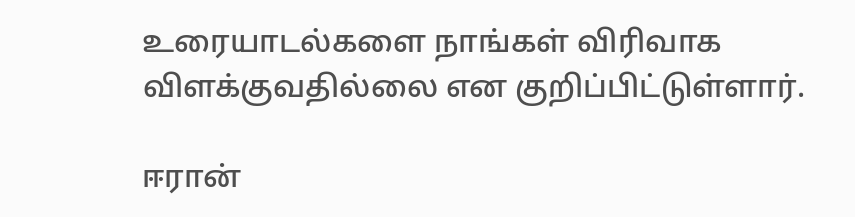உரையாடல்களை நாங்கள் விரிவாக விளக்குவதில்லை என குறிப்பிட்டுள்ளார்.

ஈரான்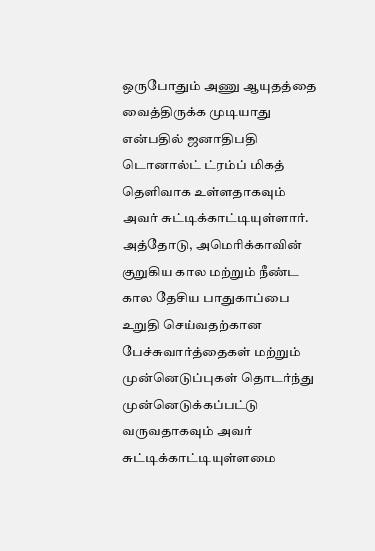ஒருபோதும் அணு ஆயுதத்தை வைத்திருக்க முடியாது என்பதில் ஜனாதிபதி டொனால்ட் ட்ரம்ப் மிகத் தெளிவாக உள்ளதாகவும் அவர் சுட்டிக்காட்டியுள்ளார்.
அத்தோடு, அமெரிக்காவின் குறுகிய கால மற்றும் நீண்ட கால தேசிய பாதுகாப்பை உறுதி செய்வதற்கான பேச்சுவார்த்தைகள் மற்றும் முன்னெடுப்புகள் தொடர்ந்து முன்னெடுக்கப்பட்டு வருவதாகவும் அவர் சுட்டிக்காட்டியுள்ளமை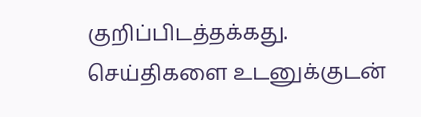குறிப்பிடத்தக்கது.
செய்திகளை உடனுக்குடன்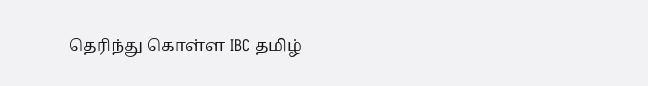தெரிந்து கொள்ள IBC தமிழ்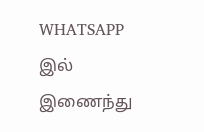WHATSAPP இல் இணைந்து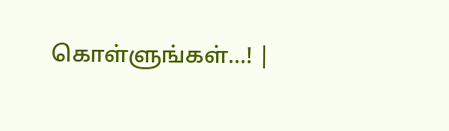கொள்ளுங்கள்...! |